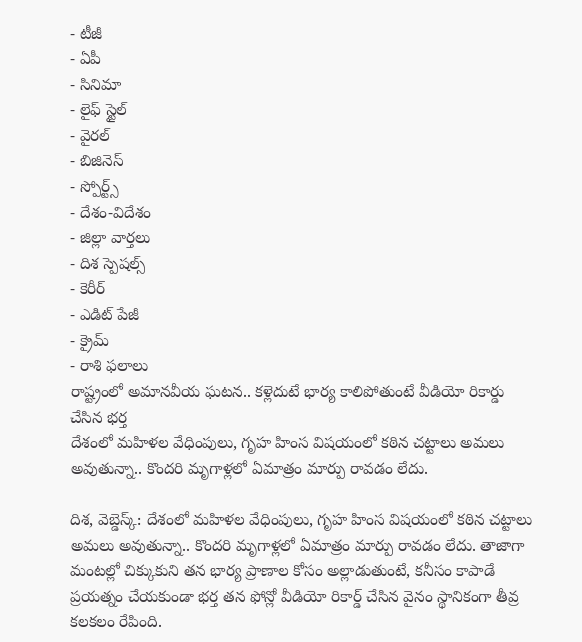- టీజీ
- ఏపీ
- సినిమా
- లైఫ్ స్టైల్
- వైరల్
- బిజినెస్
- స్పోర్ట్స్
- దేశం-విదేశం
- జిల్లా వార్తలు
- దిశ స్పెషల్స్
- కెరీర్
- ఎడిట్ పేజీ
- క్రైమ్
- రాశి ఫలాలు
రాష్ట్రంలో అమానవీయ ఘటన.. కళ్లెదుటే భార్య కాలిపోతుంటే వీడియో రికార్డు చేసిన భర్త
దేశంలో మహిళల వేధింపులు, గృహ హింస విషయంలో కఠిన చట్టాలు అమలు అవుతున్నా.. కొందరి మృగాళ్లలో ఏమాత్రం మార్పు రావడం లేదు.

దిశ, వెబ్డెస్క్: దేశంలో మహిళల వేధింపులు, గృహ హింస విషయంలో కఠిన చట్టాలు అమలు అవుతున్నా.. కొందరి మృగాళ్లలో ఏమాత్రం మార్పు రావడం లేదు. తాజాగా మంటల్లో చిక్కుకుని తన భార్య ప్రాణాల కోసం అల్లాడుతుంటే, కనీసం కాపాడే ప్రయత్నం చేయకుండా భర్త తన ఫోన్లో వీడియో రికార్డ్ చేసిన వైనం స్థానికంగా తీవ్ర కలకలం రేపింది.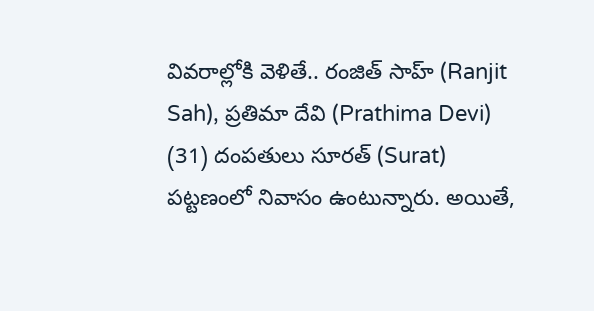వివరాల్లోకి వెళితే.. రంజిత్ సాహ్ (Ranjit Sah), ప్రతిమా దేవి (Prathima Devi) (31) దంపతులు సూరత్ (Surat) పట్టణంలో నివాసం ఉంటున్నారు. అయితే,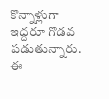కొన్నాళ్లుగా ఇద్దరూ గొడవ పడుతున్నారు. ఈ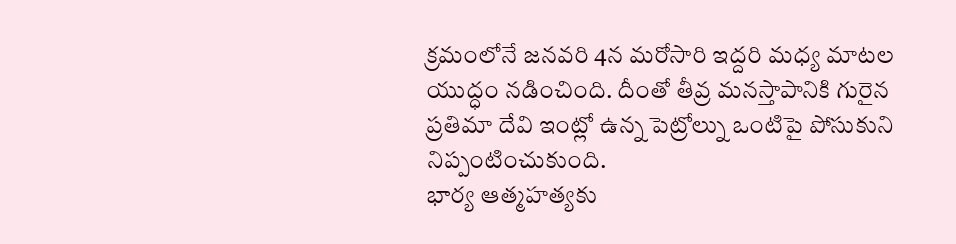క్రమంలోనే జనవరి 4న మరోసారి ఇద్దరి మధ్య మాటల యుద్ధం నడించింది. దీంతో తీవ్ర మనస్తాపానికి గురైన ప్రతిమా దేవి ఇంట్లో ఉన్న పెట్రోల్ను ఒంటిపై పోసుకుని నిప్పంటించుకుంది.
భార్య ఆత్మహత్యకు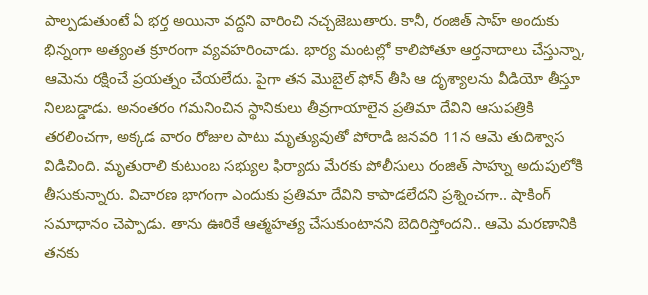పాల్పడుతుంటే ఏ భర్త అయినా వద్దని వారించి నచ్చజెబుతారు. కానీ, రంజిత్ సాహ్ అందుకు భిన్నంగా అత్యంత క్రూరంగా వ్యవహరించాడు. భార్య మంటల్లో కాలిపోతూ ఆర్తనాదాలు చేస్తున్నా, ఆమెను రక్షించే ప్రయత్నం చేయలేదు. పైగా తన మొబైల్ ఫోన్ తీసి ఆ దృశ్యాలను వీడియో తీస్తూ నిలబడ్డాడు. అనంతరం గమనించిన స్థానికులు తీవ్రగాయాలైన ప్రతిమా దేవిని ఆసుపత్రికి తరలించగా, అక్కడ వారం రోజుల పాటు మృత్యువుతో పోరాడి జనవరి 11న ఆమె తుదిశ్వాస విడిచింది. మృతురాలి కుటుంబ సభ్యుల ఫిర్యాదు మేరకు పోలీసులు రంజిత్ సాహ్ను అదుపులోకి తీసుకున్నారు. విచారణ భాగంగా ఎందుకు ప్రతిమా దేవిని కాపాడలేదని ప్రశ్నించగా.. షాకింగ్ సమాధానం చెప్పాడు. తాను ఊరికే ఆత్మహత్య చేసుకుంటానని బెదిరిస్తోందని.. ఆమె మరణానికి తనకు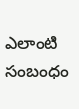ఎలాంటి సంబంధం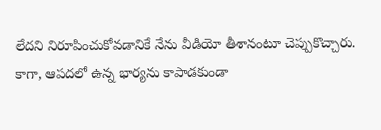లేదని నిరూపించుకోవడానికే నేను వీడియో తీశానంటూ చెప్పుకొచ్చారు. కాగా, ఆపదలో ఉన్న భార్యను కాపాడకుండా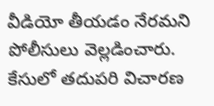వీడియో తీయడం నేరమని పోలీసులు వెల్లడించారు. కేసులో తదుపరి విచారణ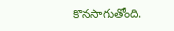కొనసాగుతోంది.